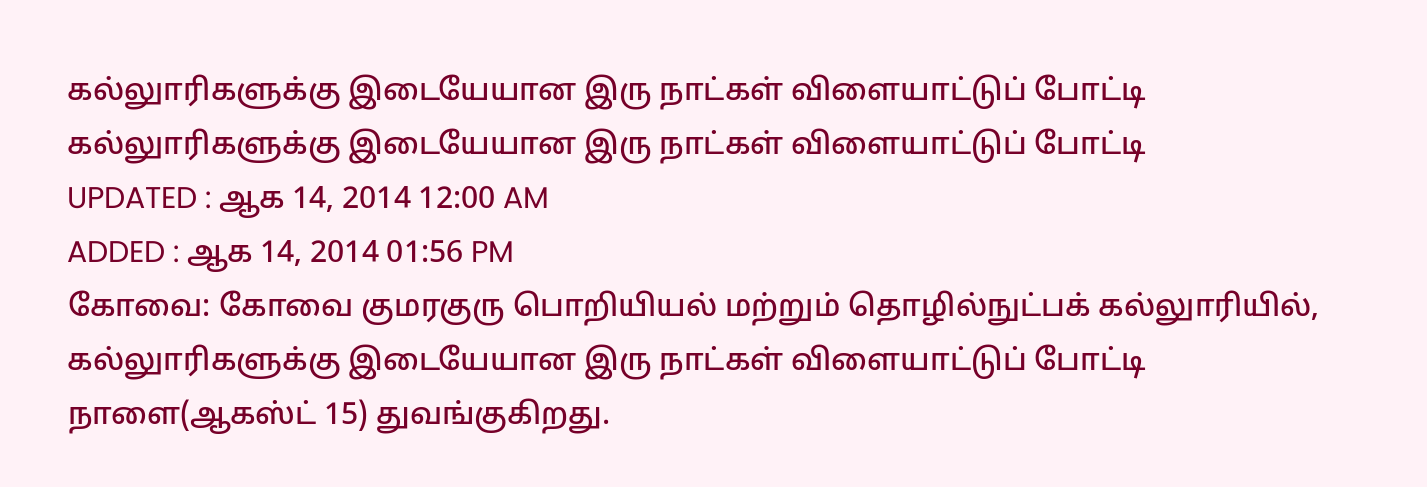கல்லுாரிகளுக்கு இடையேயான இரு நாட்கள் விளையாட்டுப் போட்டி
கல்லுாரிகளுக்கு இடையேயான இரு நாட்கள் விளையாட்டுப் போட்டி
UPDATED : ஆக 14, 2014 12:00 AM
ADDED : ஆக 14, 2014 01:56 PM
கோவை: கோவை குமரகுரு பொறியியல் மற்றும் தொழில்நுட்பக் கல்லுாரியில், கல்லுாரிகளுக்கு இடையேயான இரு நாட்கள் விளையாட்டுப் போட்டி நாளை(ஆகஸ்ட் 15) துவங்குகிறது.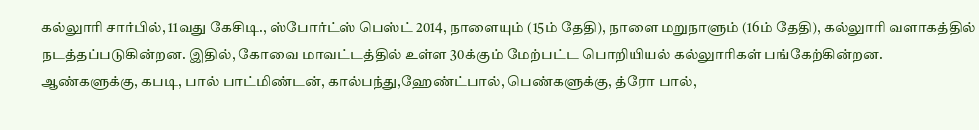கல்லுாரி சார்பில், 11வது கேசிடி., ஸ்போர்ட்ஸ் பெஸ்ட் 2014, நாளையும் (15ம் தேதி), நாளை மறுநாளும் (16ம் தேதி), கல்லுாரி வளாகத்தில் நடத்தப்படுகின்றன. இதில், கோவை மாவட்டத்தில் உள்ள 30க்கும் மேற்பட்ட பொறியியல் கல்லுாரிகள் பங்கேற்கின்றன.
ஆண்களுக்கு, கபடி, பால் பாட்மிண்டன், கால்பந்து,ஹேண்ட்பால், பெண்களுக்கு, த்ரோ பால்,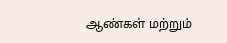ஆண்கள் மற்றும்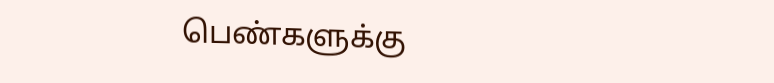பெண்களுக்கு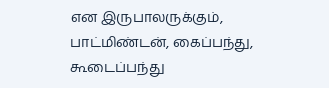என இருபாலருக்கும், பாட்மிண்டன், கைப்பந்து, கூடைப்பந்து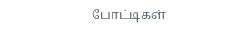போட்டிகள்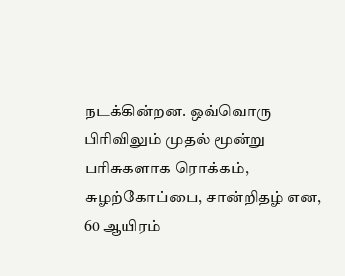நடக்கின்றன. ஒவ்வொரு பிரிவிலும் முதல் மூன்று பரிசுகளாக ரொக்கம், சுழற்கோப்பை, சான்றிதழ் என, 60 ஆயிரம்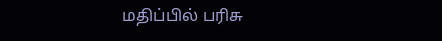மதிப்பில் பரிசு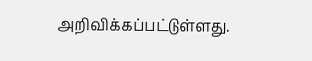அறிவிக்கப்பட்டுள்ளது.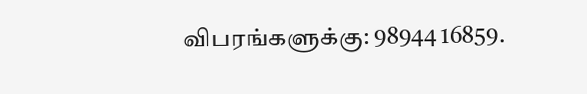விபரங்களுக்கு: 98944 16859.